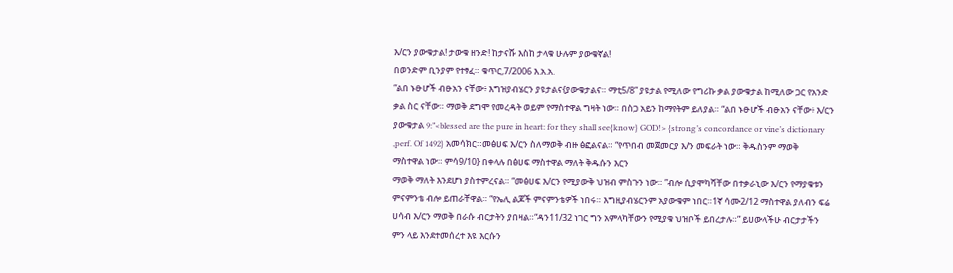እ/ርን ያውቁታል! ታውቁ ዘንድ! ከታናሹ እስከ ታላቁ ሁሉም ያውቁኛል!
በወንድም ቢንያም የተፃፈ። ቁጥር,7/2006 እ.አ.አ.
“ልበ ኑፁሆች ብፁአን ናቸው፥ እግዝያብሄርን ያዩታልና{ያውቁታልና። ማቲ5/8” ያዩታል የሚለው የግሪኩ ቃል ያውቁታል ከሚለው ጋር የአንድ ቃል ስር ናቸው። ማወቅ ደግሞ የመረዳት ወይም የማስተዋል ግዛት ነው። በስጋ አይን ከማየትም ይለያል። “ልበ ኑፁሆች ብፁአን ናቸው፥ እ/ርን ያውቁታል 9:”<blessed are the pure in heart: for they shall see{know} GOD!> {strong’s concordance or vine’s dictionary ,perf. Of 1492} አመሳክር።መፅሀፍ እ/ርን ስለማወቅ ብዙ ፅፎልናል። “የጥበብ መጀመርያ እ/ን መፍራት ነው። ቅዱስንም ማወቅ ማስተዋል ነው። ምሳ9/10} በቀላሉ በፅሀፍ ማስተዋል ማለት ቅዱሱን እርን
ማወቅ ማለት እንደሆነ ያስተምረናል። “መፅሀፍ እ/ርን የሚያውቅ ህዝብ ምስጉን ነው። ”ብሎ ሲያሞካሻቸው በተቃራኒው እ/ርን የማያቁቱን ምናምንቴ ብሎ ይጠራቸዋል። “የኤሊ ልጆች ምናምንቴዎች ነበሩ። እግዚያብሄርንም አያውቁም ነበር።1ኛ ሳሙ2/12 ማስተዋል ያለብን ፍሬ ሀሳብ እ/ርን ማወቅ በራሱ ብርታትን ያበዛል።“ዳን11/32 ነገር ግን አምላካቸውን የሚያቁ ህዝቦች ይበረታሉ።” ይሀውላችሁ ብርታታችን ምን ላይ እንደተመሰረተ እዩ እርሱን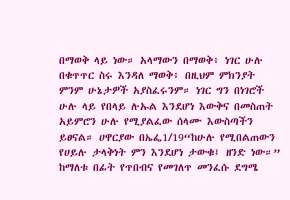በማወቅ ላይ ነው። አላማውን በማወቅ፥ ነገር ሁሉ በቁጥጥር ስሩ እንዳለ ማወቅ፥ በዚህም ምክንያት ምንም ሁኔታዎች አያስፈሩንም። ነገር ግን በነገሮች ሁሉ ላይ የበላይ ሉኡል እንደሆነ እውቅና በመስጠት አይምሮን ሁሉ የሚያልፈው ሰላሙ እውስጣችን ይፀናል። ሀዋርያው በኤፌ1/19“ከሁሉ የሚበልጠውን የሀይሉ ታላቅነት ምን እንደሆነ ታውቁ፤ ዘንድ ነው።” ከማለቱ በፊት የጥበብና የመገለጥ መንፈሱ ደግሜ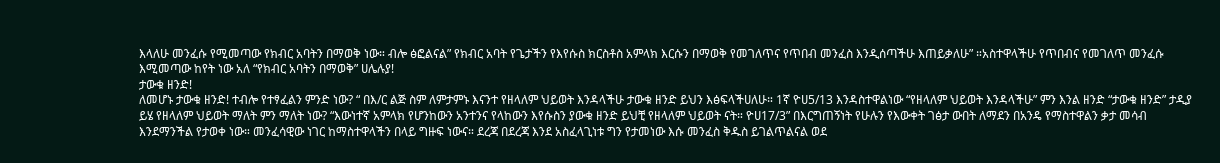እላለሁ መንፈሱ የሚመጣው የክብር አባትን በማወቅ ነው። ብሎ ፅፎልናል” የክብር አባት የጌታችን የእየሱስ ክርስቶስ አምላክ እርሱን በማወቅ የመገለጥና የጥበብ መንፈስ እንዲሰጣችሁ እጠይቃለሁ” ።አስተዋላችሁ የጥበብና የመገለጥ መንፈሱ እሚመጣው ከየት ነው አለ “የክብር አባትን በማወቅ” ሀሌሉያ!
ታውቁ ዘንድ!
ለመሆኑ ታውቁ ዘንድ! ተብሎ የተፃፈልን ምንድ ነው? “ በእ/ር ልጅ ስም ለምታምኑ እናንተ የዘላለም ህይወት እንዳላችሁ ታውቁ ዘንድ ይህን እፅፍላችሀለሁ። 1ኛ ዮሀ5/13 እንዳስተዋልነው “የዘላለም ህይወት እንዳላችሁ” ምን እንል ዘንድ “ታውቁ ዘንድ” ታዲያ ይሄ የዘላለም ህይወት ማለት ምን ማለት ነው? “እውነተኛ አምላክ የሆንከውን አንተንና የላከውን እየሱስን ያውቁ ዘንድ ይህቺ የዘላለም ህይወት ናት። ዮሀ17/3” በእርግጠኝነት የሁሉን የእውቀት ገፅታ ውበት ለማደን በአንዴ የማስተዋልን ቃታ መሳብ እንደማንችል የታወቀ ነው። መንፈሳዊው ነገር ከማስተዋላችን በላይ ግዙፍ ነውና። ደረጃ በደረጃ እንደ አስፈላጊነቱ ግን የታመነው እሱ መንፈስ ቅዱስ ይገልጥልናል ወደ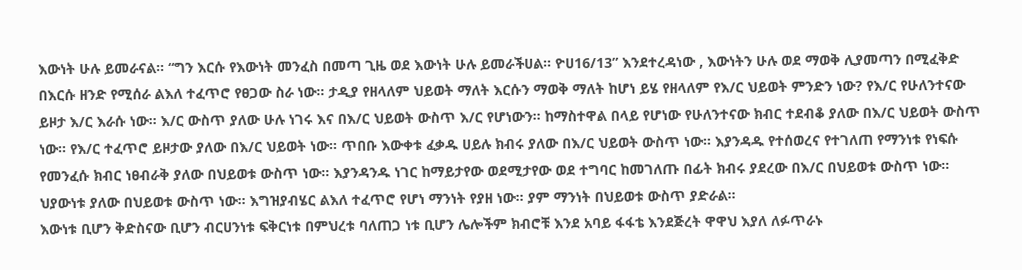እውነት ሁሉ ይመራናል። “ግን እርሱ የእውነት መንፈስ በመጣ ጊዜ ወደ እውነት ሁሉ ይመራችሀል። ዮሀ16/13” እንደተረዳነው , እውነትን ሁሉ ወደ ማወቅ ሊያመጣን በሚፈቅድ በእርሱ ዘንድ የሚሰራ ልእለ ተፈጥሮ የፀጋው ስራ ነው። ታዲያ የዘላለም ህይወት ማለት እርሱን ማወቅ ማለት ከሆነ ይሄ የዘላለም የእ/ር ህይወት ምንድን ነው? የእ/ር የሁለንተናው ይዞታ እ/ር እራሱ ነው። እ/ር ውስጥ ያለው ሁሉ ነገሩ እና በእ/ር ህይወት ውስጥ እ/ር የሆነውን። ከማስተዋል በላይ የሆነው የሁለንተናው ክብር ተደብቆ ያለው በእ/ር ህይወት ውስጥ ነው። የእ/ር ተፈጥሮ ይዞታው ያለው በእ/ር ህይወት ነው። ጥበቡ እውቀቱ ፈቃዱ ሀይሉ ክብሩ ያለው በእ/ር ህይወት ውስጥ ነው። እያንዳዱ የተሰወረና የተገለጠ የማንነቱ የነፍሱ የመንፈሱ ክብር ነፀብራቅ ያለው በህይወቱ ውስጥ ነው። እያንዳንዱ ነገር ከማይታየው ወደሚታየው ወደ ተግባር ከመገለጡ በፊት ክብሩ ያደረው በእ/ር በህይወቱ ውስጥ ነው። ህያውነቱ ያለው በህይወቱ ውስጥ ነው። እግዝያብሄር ልእለ ተፈጥሮ የሆነ ማንነት የያዘ ነው። ያም ማንነት በህይወቱ ውስጥ ያድራል።
እውነቱ ቢሆን ቅድስናው ቢሆን ብርሀንነቱ ፍቅርነቱ በምህረቱ ባለጠጋ ነቱ ቢሆን ሌሎችም ክብሮቹ እንደ አባይ ፋፋቴ እንደጅረት ዋዋህ እያለ ለፉጥራኑ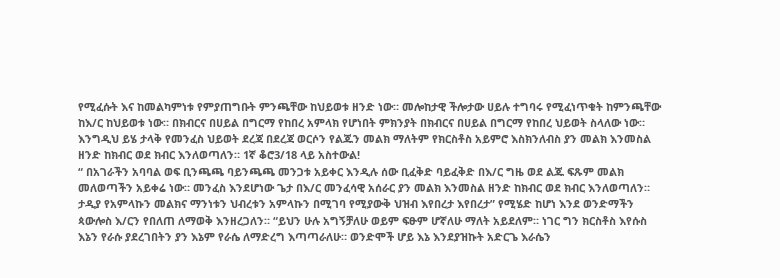የሚፈሱት እና ከመልካምነቱ የምያጠግቡት ምንጫቸው ከህይወቱ ዘንድ ነው። መሎከታዊ ችሎታው ሀይሉ ተግባሩ የሚፈነጥቁት ከምንጫቸው ከእ/ር ከህይወቱ ነው። በክብርና በሀይል በግርማ የከበረ አምላክ የሆነበት ምክንያት በክብርና በሀይል በግርማ የከበረ ህይወት ስላለው ነው። እንግዲህ ይሄ ታላቅ የመንፈስ ህይወት ደረጃ በደረጃ ወርሶን የልጁን መልክ ማለትም የክርስቶስ አይምሮ እስክንለብስ ያን መልክ እንመስል ዘንድ ከክብር ወደ ክብር እንለወጣለን። 1ኛ ቆሮ3/18 ላይ አስተውል!
“ በአገራችን አባባል ወፍ ቢንጫጫ ባይንጫጫ መንጋቱ አይቀር እንዲሉ ሰው ቢፈቅድ ባይፈቅድ በእ/ር ግዜ ወደ ልጁ ፍጹም መልክ መለወጣችን አይቀሬ ነው። መንፈስ እንደሆነው ጌታ በእ/ር መንፈሳዊ አሰራር ያን መልክ እንመስል ዘንድ ከክብር ወደ ክብር እንለወጣለን። ታዲያ የአምላኩን መልክና ማንነቱን ህብረቱን አምላኩን በሚገባ የሚያውቅ ህዝብ እየበረታ እየበረታ” የሚሄድ ከሆነ እንደ ወንድማችን ጳውሎስ እ/ርን የበለጠ ለማወቅ እንዘረጋለን። “ይህን ሁሉ አግኝቻለሁ ወይም ፍፁም ሆኛለሁ ማለት አይደለም። ነገር ግን ክርስቶስ እየሱስ እኔን የራሱ ያደረገበትን ያን እኔም የራሴ ለማድረግ እጣጣራለሁ። ወንድሞች ሆይ እኔ እንደያዝኩት አድርጌ እራሴን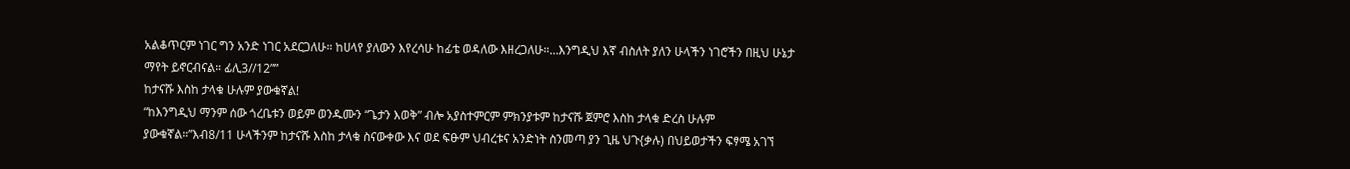አልቆጥርም ነገር ግን አንድ ነገር አደርጋለሁ። ከሀላየ ያለውን እየረሳሁ ከፊቴ ወዳለው እዘረጋለሁ።…እንግዲህ እኛ ብስለት ያለን ሁላችን ነገሮችን በዚህ ሁኔታ ማየት ይኖርብናል። ፊሊ3//12””
ከታናሹ እስከ ታላቁ ሁሉም ያውቁኛል!
“ከእንግዲህ ማንም ሰው ጎረቤቱን ወይም ወንዱሙን “ጌታን እወቅ” ብሎ አያስተምርም ምክንያቱም ከታናሹ ጀምሮ እስከ ታላቁ ድረስ ሁሉም ያውቁኛል።”እብ8/11 ሁላችንም ከታናሹ እስከ ታላቁ ስናውቀው እና ወደ ፍፁም ህብረቱና አንድነት ስንመጣ ያን ጊዜ ህጉ{ቃሉ) በህይወታችን ፍፃሜ አገኘ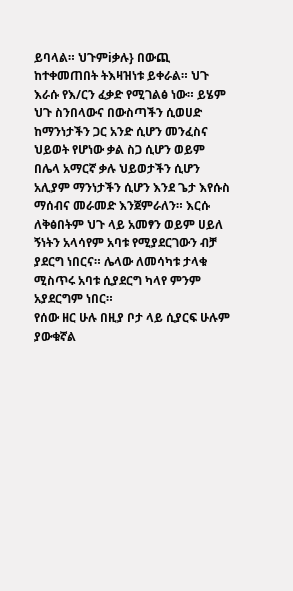ይባላል። ህጉምiቃሉ} በውጪ ከተቀመጠበት ትእዛዝነቱ ይቀራል። ህጉ እራሱ የእ/ርን ፈቃድ የሚገልፅ ነው። ይሄም ህጉ ስንበላውና በውስጣችን ሲወሀድ ከማንነታችን ጋር አንድ ሲሆን መንፈስና ህይወት የሆነው ቃል ስጋ ሲሆን ወይም በሌላ አማርኛ ቃሉ ህይወታችን ሲሆን አሊያም ማንነታችን ሲሆን እንደ ጌታ እየሱስ ማሰብና መራመድ እንጀምራለን። እርሱ ለቅፅበትም ህጉ ላይ አመፃን ወይም ሀይለ ኝነትን አላሳየም አባቱ የሚያደርገውን ብቻ ያደርግ ነበርና። ሌላው ለመሳካቱ ታላቁ ሚስጥሩ አባቱ ሲያደርግ ካላየ ምንም አያደርግም ነበር።
የሰው ዘር ሁሉ በዚያ ቦታ ላይ ሲያርፍ ሁሉም ያውቁኛል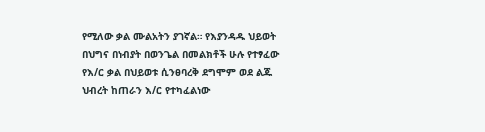የሚለው ቃል ሙልአትን ያገኛል። የእያንዳዱ ህይወት በህግና በነብያት በወንጌል በመልክቶች ሁሉ የተፃፈው የእ/ር ቃል በህይወቱ ሲንፀባረቅ ደግሞም ወደ ልጁ ህብረት ከጠራን እ/ር የተካፈልነው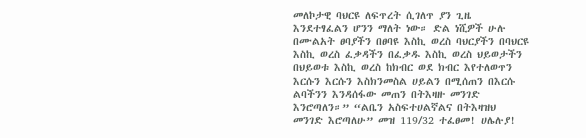መለኮታዊ ባህርዩ ለፍጥረት ሲገለጥ ያን ጊዜ እንደተፃፈልን ሆንን ማለት ነው። ድል ነሺዎች ሁሉ በሙልአት ፀባያችን በፀባዩ እስኪ ወረስ ባህርያችን በባህርዩ እስኪ ወረስ ፈቃዳችን በፈቃዱ እስኪ ወረስ ህይወታችን በህይወቱ እስኪ ወረስ ከክብር ወደ ክብር እየተለወጥን እርሱን እርሱን እስክንመስል ሀይልን በሚሰጠን በእርሱ ልባችንን እንዳሰፋው መጠን በትእዛዙ መንገድ እንሮጣለን።” “ልቤን አስፍተሀልኛልና በትእዛዝህ መንገድ እሮጣለሁ” መዝ 119/32 ተፈፀመ! ሀሌሉያ!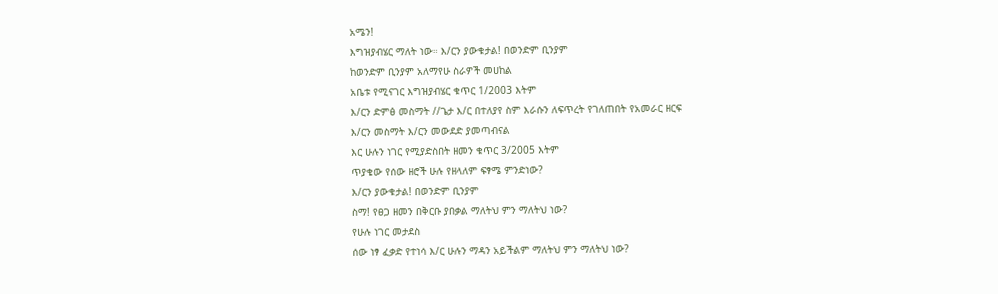አሜን!
እግዝያብሄር ማለት ነው። እ/ርን ያውቁታል! በወንድም ቢንያም
ከወንድም ቢንያም አለማየሁ ስራዎች መሀከል
አቤቱ የሚናገር እግዝያብሄር ቁጥር 1/2003 እትም
እ/ርን ድምፅ መስማት //ጌታ እ/ር በተለያየ ስም እራሱን ለፍጥረት የገለጠበት የአመራር ዘርፍ
እ/ርን መስማት እ/ርን መውደድ ያመጣብናል
እር ሁሉን ነገር የሚያድስበት ዘመን ቁጥር 3/2005 እትም
ጥያቄው የሰው ዘሮች ሁሉ የዘላለም ፍፃሜ ምንድነው?
እ/ርን ያውቁታል! በወንድም ቢንያም
ስማ! የፀጋ ዘመን በቅርቡ ያበቃል ማለትህ ምን ማለትህ ነው?
የሁሉ ነገር መታደስ
ሰው ነፃ ፈቃድ የተነሳ እ/ር ሁሉን ማዳን አይችልም ማለትህ ምን ማለትህ ነው?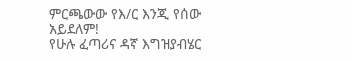ምርጫውው የእ/ር እንጂ የሰው አይደለም!
የሁሉ ፈጣሪና ዳኛ እግዝያብሄር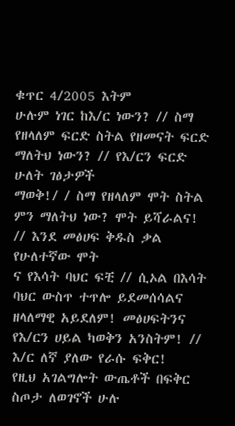ቁጥር 4/2005 እትም
ሁሉም ነገር ከእ/ር ነውን? // ስማ የዘላለም ፍርድ ስትል የዘመናት ፍርድ ማለትህ ነውን? // የእ/ርን ፍርድ ሁለት ገፅታዎች
ማወቅ!/ / ስማ የዘላለም ሞት ስትል ምን ማለትህ ነው? ሞት ይሻራልና! // እንደ መፅሀፍ ቅዱስ ቃል የሁለተኛው ሞት
ና የእሳት ባህር ፍቺ // ሲኦል በእሳት ባህር ውስጥ ተጥሎ ይደመሰሳልና ዘላለማዊ አይደለም! መፅሀፍትንና
የእ/ርን ሀይል ካወቅን አንስትም! // እ/ር ለኛ ያለው የራሱ ፍቅር!
የዚህ አገልግሎት ውጤቶች በፍቅር ስጦታ ለወገኖች ሁሉ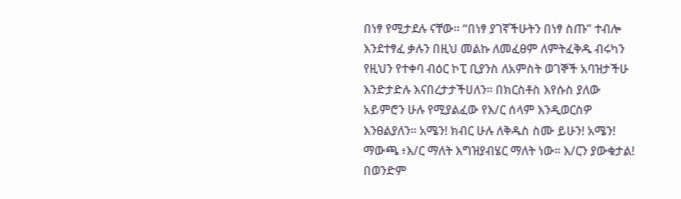በነፃ የሚታደሉ ናቸው። “በነፃ ያገኛችሁትን በነፃ ስጡ” ተብሎ እንደተፃፈ ቃሉን በዚህ መልኩ ለመፈፀም ለምትፈቅዱ ብሩካን የዚህን የተቀባ ብዕር ኮፒ ቢያንስ ለአምስት ወገኞች አባዝታችሁ እንድታድሉ እናበረታታችሀለን። በክርስቶስ እየሱስ ያለው አይምሮን ሁሉ የሚያልፈው የእ/ር ሰላም እንዲወርስዎ እንፀልያለን። አሜን! ክብር ሁሉ ለቅዱስ ስሙ ይሁን! አሜን!
ማውጫ ፥እ/ር ማለት እግዝያብሄር ማለት ነው። እ/ርን ያውቁታል! በወንድም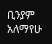ቢንያም አለማየሁ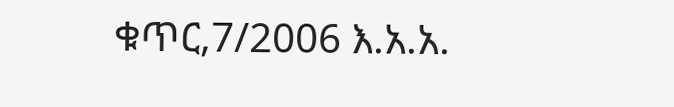ቁጥር,7/2006 እ.አ.አ.